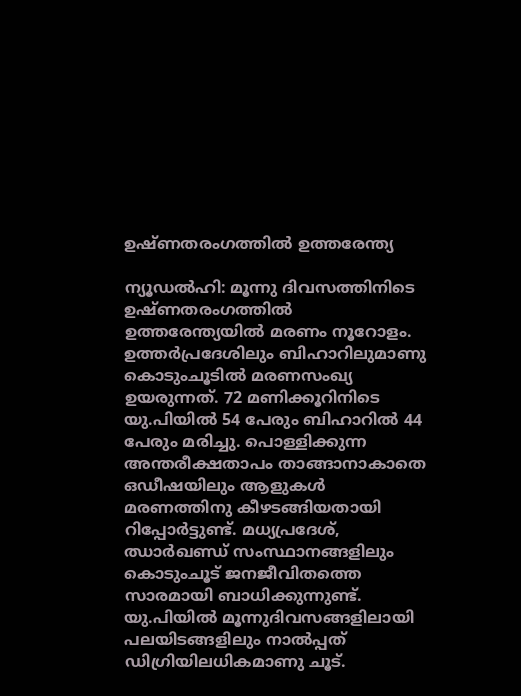ഉഷ്ണതരംഗത്തില്‍ ഉത്തരേന്ത്യ

ന്യൂഡല്‍ഹി: മൂന്നു ദിവസത്തിനിടെ ഉഷ്ണതരംഗത്തില്‍ ഉത്തരേന്ത്യയില്‍ മരണം നൂറോളം. ഉത്തര്‍പ്രദേശിലും ബിഹാറിലുമാണു കൊടുംചൂടില്‍ മരണസംഖ്യ ഉയരുന്നത്. 72 മണിക്കൂറിനിടെ യു.പിയില്‍ 54 പേരും ബിഹാറില്‍ 44 പേരും മരിച്ചു. പൊള്ളിക്കുന്ന അന്തരീക്ഷതാപം താങ്ങാനാകാതെ ഒഡീഷയിലും ആളുകള്‍ മരണത്തിനു കീഴടങ്ങിയതായി റിപ്പോര്‍ട്ടുണ്ട്. മധ്യപ്രദേശ്, ഝാര്‍ഖണ്ഡ് സംസ്ഥാനങ്ങളിലും കൊടുംചൂട് ജനജീവിതത്തെ സാരമായി ബാധിക്കുന്നുണ്ട്.
യു.പിയില്‍ മൂന്നുദിവസങ്ങളിലായി പലയിടങ്ങളിലും നാല്‍പ്പത് ഡിഗ്രിയിലധികമാണു ചൂട്.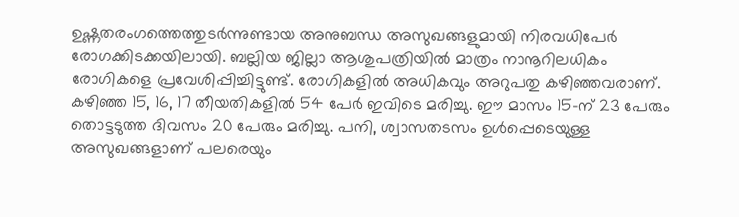ഉഷ്ണതരംഗത്തെത്തുടര്‍ന്നുണ്ടായ അനുബന്ധ അസുഖങ്ങളുമായി നിരവധിപേര്‍ രോഗക്കിടക്കയിലായി. ബല്ലിയ ജില്ലാ ആശുപത്രിയില്‍ മാത്രം നാനൂറിലധികം രോഗികളെ പ്രവേശിപ്പിച്ചിട്ടുണ്ട്. രോഗികളില്‍ അധികവും അറുപതു കഴിഞ്ഞവരാണ്. കഴിഞ്ഞ 15, 16, 17 തീയതികളില്‍ 54 പേര്‍ ഇവിടെ മരിച്ചു. ഈ മാസം 15-ന് 23 പേരും തൊട്ടടുത്ത ദിവസം 20 പേരും മരിച്ചു. പനി, ശ്വാസതടസം ഉള്‍പ്പെടെയുള്ള അസുഖങ്ങളാണ് പലരെയും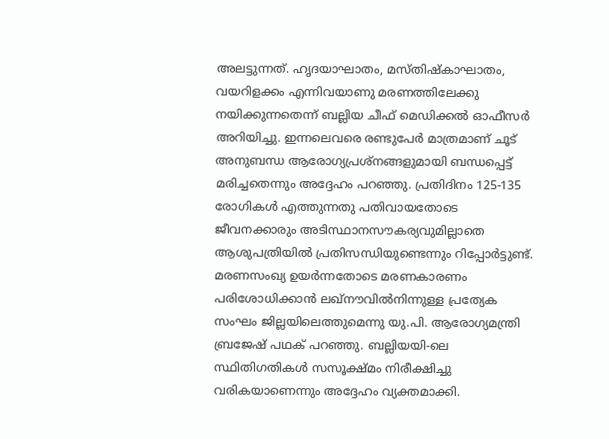അലട്ടുന്നത്. ഹൃദയാഘാതം, മസ്തിഷ്‌കാഘാതം, വയറിളക്കം എന്നിവയാണു മരണത്തിലേക്കു നയിക്കുന്നതെന്ന് ബല്ലിയ ചീഫ് മെഡിക്കല്‍ ഓഫീസര്‍ അറിയിച്ചു. ഇന്നലെവരെ രണ്ടുപേര്‍ മാത്രമാണ് ചൂട് അനുബന്ധ ആരോഗ്യപ്രശ്നങ്ങളുമായി ബന്ധപ്പെട്ട് മരിച്ചതെന്നും അദ്ദേഹം പറഞ്ഞു. പ്രതിദിനം 125-135 രോഗികള്‍ എത്തുന്നതു പതിവായതോടെ ജീവനക്കാരും അടിസ്ഥാനസൗകര്യവുമില്ലാതെ ആശുപത്രിയില്‍ പ്രതിസന്ധിയുണ്ടെന്നും റിപ്പോര്‍ട്ടുണ്ട്.
മരണസംഖ്യ ഉയര്‍ന്നതോടെ മരണകാരണം പരിശോധിക്കാന്‍ ലഖ്നൗവില്‍നിന്നുള്ള പ്രത്യേക സംഘം ജില്ലയിലെത്തുമെന്നു യു.പി. ആരോഗ്യമന്ത്രി ബ്രജേഷ് പഥക് പറഞ്ഞു. ബല്ലിയയി-ലെ സ്ഥിതിഗതികള്‍ സസൂക്ഷ്മം നിരീക്ഷിച്ചു വരികയാണെന്നും അദ്ദേഹം വ്യക്തമാക്കി.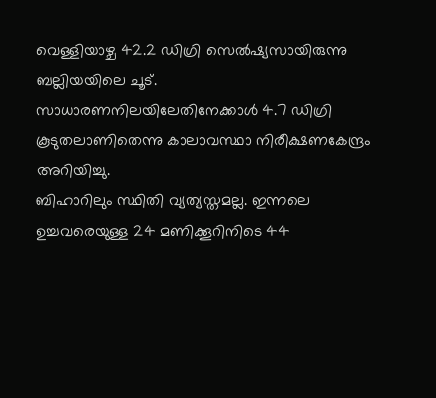വെള്ളിയാഴ്ച 42.2 ഡിഗ്രി സെല്‍ഷ്യസായിരുന്നു ബല്ലിയയിലെ ചൂട്. സാധാരണനിലയിലേതിനേക്കാള്‍ 4.7 ഡിഗ്രി കൂടുതലാണിതെന്നു കാലാവസ്ഥാ നിരീക്ഷണകേന്ദ്രം അറിയിച്ചു.
ബിഹാറിലും സ്ഥിതി വ്യത്യസ്തമല്ല. ഇന്നലെ ഉച്ചവരെയുള്ള 24 മണിക്കൂറിനിടെ 44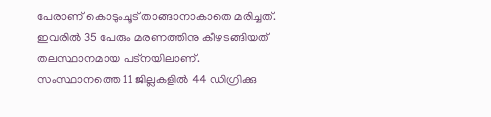പേരാണ് കൊടുംചൂട് താങ്ങാനാകാതെ മരിച്ചത്. ഇവരില്‍ 35 പേരും മരണത്തിനു കീഴടങ്ങിയത് തലസ്ഥാനമായ പട്നയിലാണ്. സംസ്ഥാനത്തെ 11 ജില്ലകളില്‍ 44 ഡിഗ്രിക്കു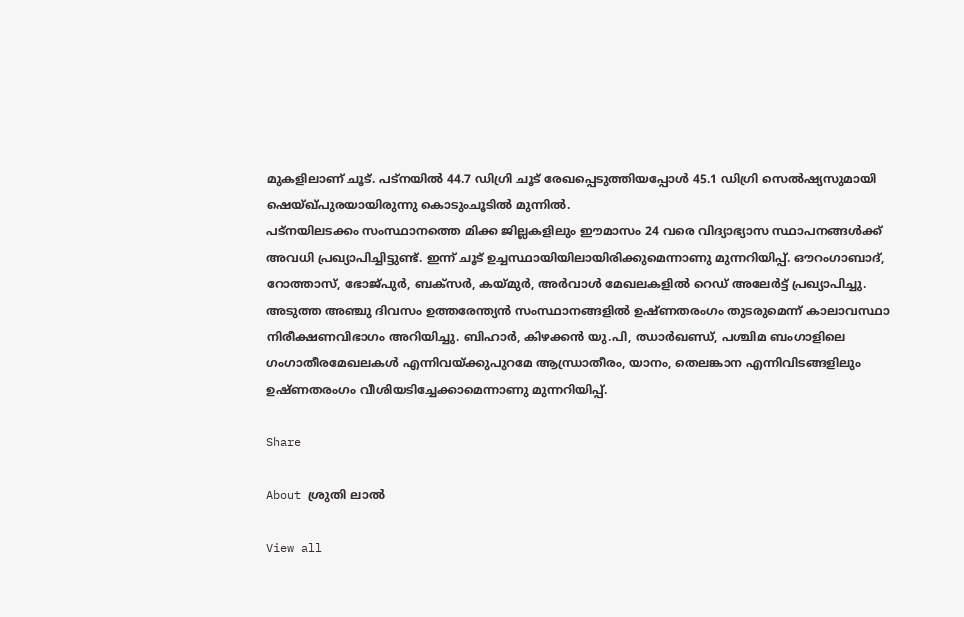മുകളിലാണ് ചൂട്. പട്നയില്‍ 44.7 ഡിഗ്രി ചൂട് രേഖപ്പെടുത്തിയപ്പോള്‍ 45.1 ഡിഗ്രി സെല്‍ഷ്യസുമായി ഷെയ്ഖ്പുരയായിരുന്നു കൊടുംചൂടില്‍ മുന്നില്‍.
പട്നയിലടക്കം സംസ്ഥാനത്തെ മിക്ക ജില്ലകളിലും ഈമാസം 24 വരെ വിദ്യാഭ്യാസ സ്ഥാപനങ്ങള്‍ക്ക് അവധി പ്രഖ്യാപിച്ചിട്ടുണ്ട്. ഇന്ന് ചൂട് ഉച്ചസ്ഥായിയിലായിരിക്കുമെന്നാണു മുന്നറിയിപ്പ്. ഔറംഗാബാദ്, റോത്താസ്, ഭോജ്പുര്‍, ബക്സര്‍, കയ്മുര്‍, അര്‍വാള്‍ മേഖലകളില്‍ റെഡ് അലേര്‍ട്ട് പ്രഖ്യാപിച്ചു.
അടുത്ത അഞ്ചു ദിവസം ഉത്തരേന്ത്യന്‍ സംസ്ഥാനങ്ങളില്‍ ഉഷ്ണതരംഗം തുടരുമെന്ന് കാലാവസ്ഥാ നിരീക്ഷണവിഭാഗം അറിയിച്ചു. ബിഹാര്‍, കിഴക്കന്‍ യു.പി, ഝാര്‍ഖണ്ഡ്, പശ്ചിമ ബംഗാളിലെ ഗംഗാതീരമേഖലകള്‍ എന്നിവയ്ക്കുപുറമേ ആന്ധ്രാതീരം, യാനം, തെലങ്കാന എന്നിവിടങ്ങളിലും ഉഷ്ണതരംഗം വീശിയടിച്ചേക്കാമെന്നാണു മുന്നറിയിപ്പ്.

Share

About ശ്രുതി ലാൽ

View all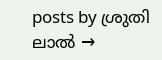posts by ശ്രുതി ലാൽ →